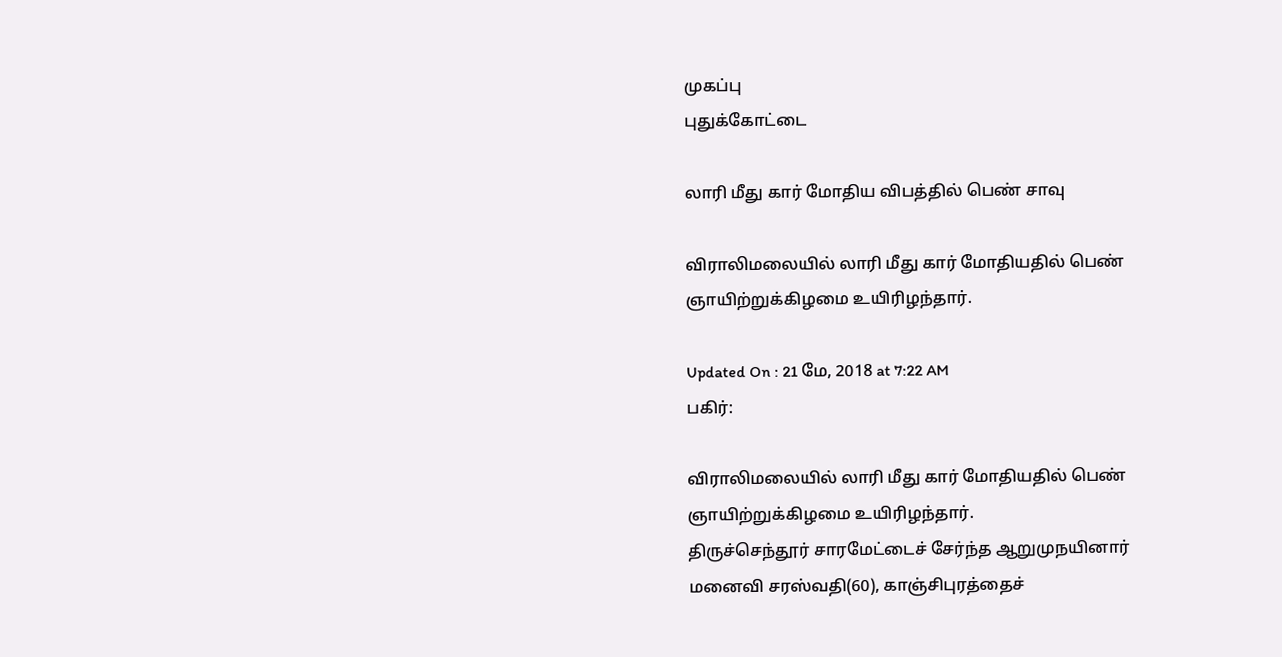முகப்பு
புதுக்கோட்டை

லாரி மீது கார் மோதிய விபத்தில் பெண் சாவு

விராலிமலையில் லாரி மீது கார் மோதியதில் பெண் ஞாயிற்றுக்கிழமை உயிரிழந்தார்.

Updated On : 21 மே, 2018 at 7:22 AM
பகிர்:

விராலிமலையில் லாரி மீது கார் மோதியதில் பெண் ஞாயிற்றுக்கிழமை உயிரிழந்தார்.
திருச்செந்தூர் சாரமேட்டைச் சேர்ந்த ஆறுமுநயினார் மனைவி சரஸ்வதி(60), காஞ்சிபுரத்தைச்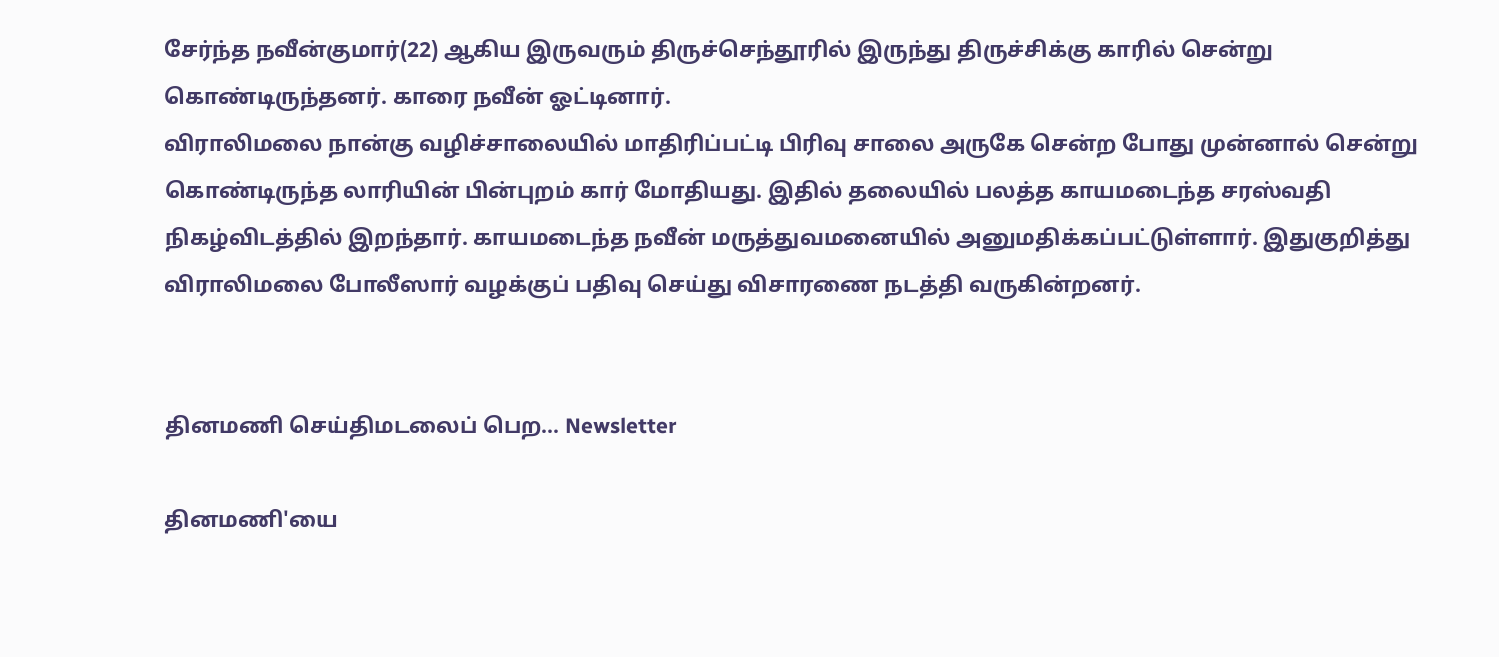சேர்ந்த நவீன்குமார்(22) ஆகிய இருவரும் திருச்செந்தூரில் இருந்து திருச்சிக்கு காரில் சென்று கொண்டிருந்தனர். காரை நவீன் ஓட்டினார்.
விராலிமலை நான்கு வழிச்சாலையில் மாதிரிப்பட்டி பிரிவு சாலை அருகே சென்ற போது முன்னால் சென்று கொண்டிருந்த லாரியின் பின்புறம் கார் மோதியது. இதில் தலையில் பலத்த காயமடைந்த சரஸ்வதி நிகழ்விடத்தில் இறந்தார். காயமடைந்த நவீன் மருத்துவமனையில் அனுமதிக்கப்பட்டுள்ளார். இதுகுறித்து விராலிமலை போலீஸார் வழக்குப் பதிவு செய்து விசாரணை நடத்தி வருகின்றனர்.


தினமணி செய்திமடலைப் பெற... Newsletter

தினமணி'யை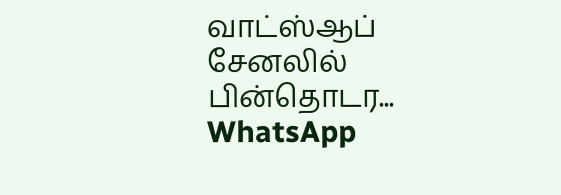வாட்ஸ்ஆப் சேனலில் பின்தொடர... WhatsApp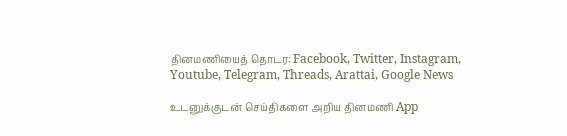தினமணியைத் தொடர: Facebook, Twitter, Instagram, Youtube, Telegram, Threads, Arattai, Google News

உடனுக்குடன் செய்திகளை அறிய தினமணி App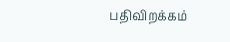பதிவிறக்கம்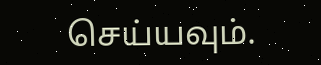செய்யவும்.